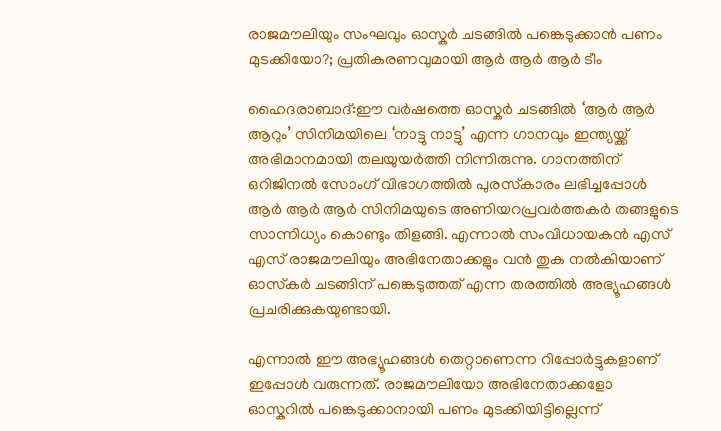രാജമൗലിയും സംഘവും ഓസ്കർ ചടങ്ങിൽ പങ്കെടുക്കാൻ പണം മുടക്കിയോ?; പ്രതികരണവുമായി ആർ ആർ ആർ ടീം

ഹൈദരാബാദ്:ഈ വർഷത്തെ ഓസ്കർ ചടങ്ങിൽ ‘ആർ ആർ ആറും’ സിനിമയിലെ ‘നാട്ടു നാട്ടു’ എന്ന ഗാനവും ഇന്ത്യയ്ക്ക് അഭിമാനമായി തലയുയർത്തി നിന്നിരുന്നു. ഗാനത്തിന് ഒറിജിനല്‍ സോംഗ് വിഭാഗത്തില്‍ പുരസ്‌കാരം ലഭിച്ചപ്പോൾ ആർ ആർ ആർ സിനിമയുടെ അണിയറപ്രവർത്തകർ തങ്ങളുടെ സാന്നിധ്യം കൊണ്ടും തിളങ്ങി. എന്നാൽ സംവിധായകൻ എസ് എസ് രാജമൗലിയും അഭിനേതാക്കളും വൻ തുക നല്‍കിയാണ് ഓസ്‍കര്‍ ചടങ്ങിന് പങ്കെടുത്തത് എന്ന തരത്തിൽ അഭ്യൂഹങ്ങൾ പ്രചരിക്കുകയുണ്ടായി.

എന്നാൽ ഈ അഭ്യൂഹങ്ങൾ തെറ്റാണെന്ന റിപ്പോർട്ടുകളാണ് ഇപ്പോൾ വരുന്നത്. രാജമൗലിയോ അഭിനേതാക്കളോ ഓസ്കറിൽ പങ്കെടുക്കാനായി പണം മുടക്കിയിട്ടില്ലെന്ന്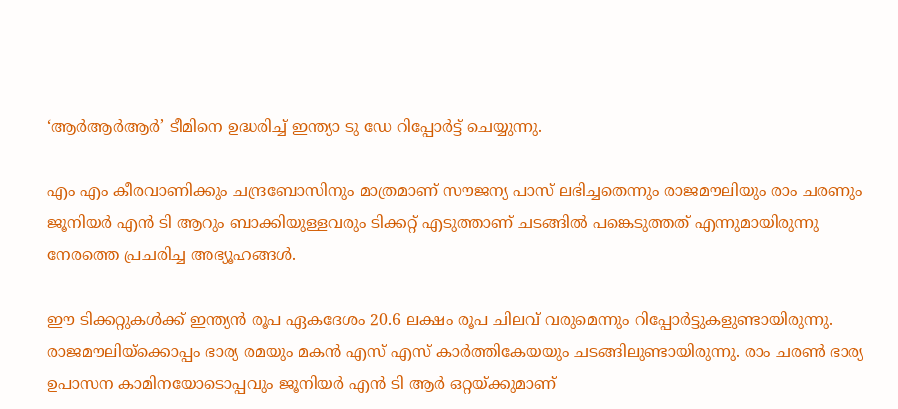‘ആര്‍ആര്‍ആര്‍’ ടീമിനെ ഉദ്ധരിച്ച് ഇന്ത്യാ ടു ഡേ റിപ്പോര്‍ട്ട് ചെയ്യുന്നു.

എം എം കീരവാണിക്കും ചന്ദ്രബോസിനും മാത്രമാണ് സൗജന്യ പാസ് ലഭിച്ചതെന്നും രാജമൗലിയും രാം ചരണും ജൂനിയർ എൻ ടി ആറും ബാക്കിയുള്ളവരും ടിക്കറ്റ് എടുത്താണ് ചടങ്ങിൽ പങ്കെടുത്തത് എന്നുമായിരുന്നു നേരത്തെ പ്രചരിച്ച അഭ്യൂഹങ്ങൾ.

ഈ ടിക്കറ്റുകൾക്ക് ഇന്ത്യൻ രൂപ ഏകദേശം 20.6 ലക്ഷം രൂപ ചിലവ് വരുമെന്നും റിപ്പോർട്ടുകളുണ്ടായിരുന്നു. രാജമൗലിയ്ക്കൊപ്പം ഭാര്യ രമയും മകൻ എസ് എസ് കാർത്തികേയയും ചടങ്ങിലുണ്ടായിരുന്നു. രാം ചരൺ ഭാര്യ ഉപാസന കാമിനയോടൊപ്പവും ജൂനിയർ എൻ ടി ആർ ഒറ്റയ്ക്കുമാണ്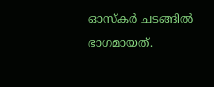ഓസ്കർ ചടങ്ങിൽ ഭാഗമായത്.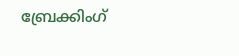ബ്രേക്കിംഗ്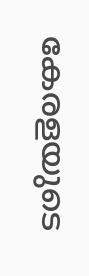കേരളയുടെ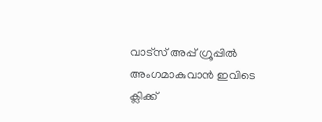വാട്സ് അപ്പ് ഗ്രൂപ്പിൽ അംഗമാകുവാൻ ഇവിടെ ക്ലിക്ക്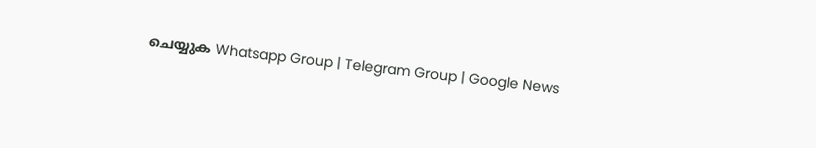ചെയ്യുക Whatsapp Group | Telegram Group | Google News